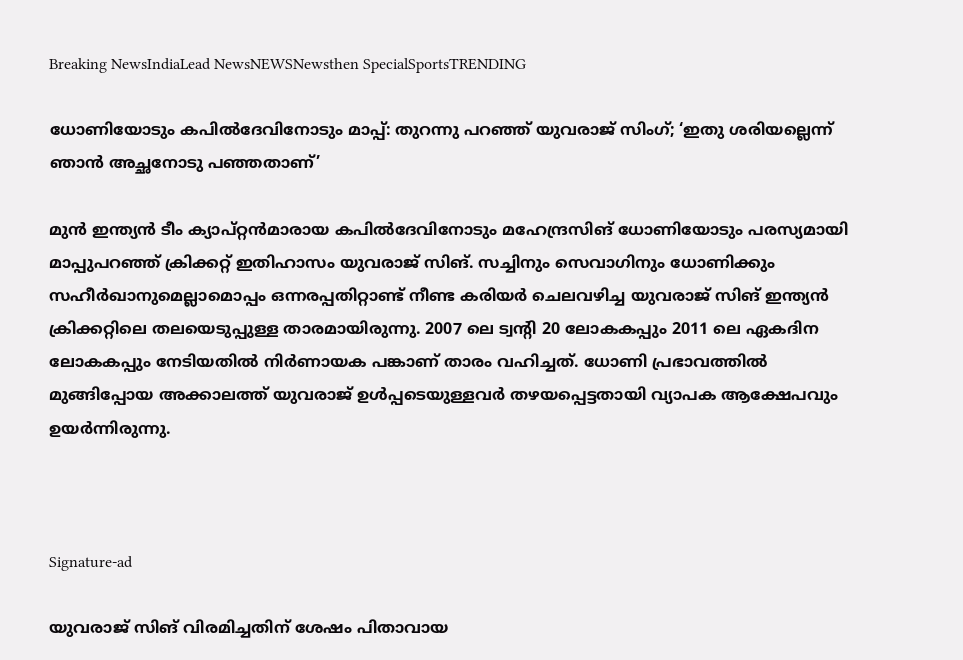Breaking NewsIndiaLead NewsNEWSNewsthen SpecialSportsTRENDING

ധോണിയോടും കപില്‍ദേവിനോടും മാപ്പ്: തുറന്നു പറഞ്ഞ് യുവരാജ് സിംഗ്; ‘ഇതു ശരിയല്ലെന്ന് ഞാന്‍ അച്ഛനോടു പഞ്ഞതാണ്’

മുന്‍ ഇന്ത്യന്‍ ടീം ക്യാപ്റ്റന്‍മാരായ കപില്‍ദേവിനോടും മഹേന്ദ്രസിങ് ധോണിയോടും പരസ്യമായി മാപ്പുപറഞ്ഞ് ക്രിക്കറ്റ് ഇതിഹാസം യുവരാജ് സിങ്. സച്ചിനും സെവാഗിനും ധോണിക്കും സഹീര്‍ഖാനുമെല്ലാമൊപ്പം ഒന്നരപ്പതിറ്റാണ്ട് നീണ്ട കരിയര്‍ ചെലവഴിച്ച യുവരാജ് സിങ് ഇന്ത്യന്‍ ക്രിക്കറ്റിലെ തലയെടുപ്പുള്ള താരമായിരുന്നു. 2007 ലെ ട്വന്‍റി 20 ലോകകപ്പും 2011 ലെ ഏകദിന ലോകകപ്പും നേടിയതില്‍ നിര്‍ണായക പങ്കാണ് താരം വഹിച്ചത്. ധോണി പ്രഭാവത്തില്‍ മുങ്ങിപ്പോയ അക്കാലത്ത് യുവരാജ് ഉള്‍പ്പടെയുള്ളവര്‍ തഴയപ്പെട്ടതായി വ്യാപക ആക്ഷേപവും ഉയര്‍ന്നിരുന്നു.



Signature-ad

യുവരാജ് സിങ് വിരമിച്ചതിന് ശേഷം പിതാവായ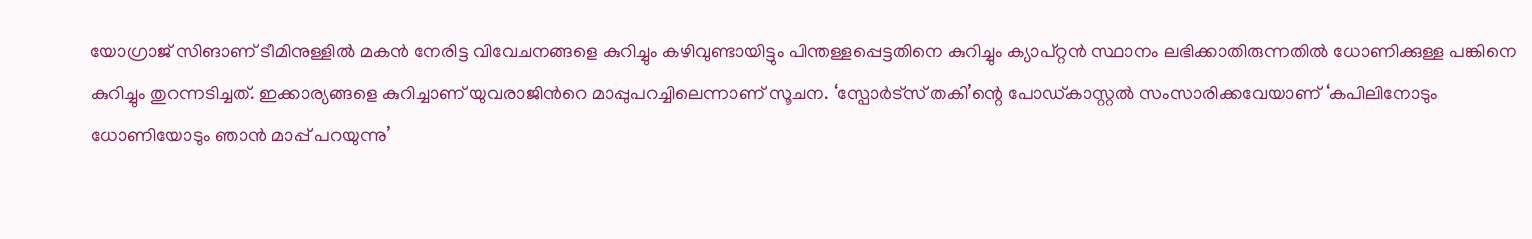യോഗ്രാജ് സിങാണ് ടീമിനുള്ളില്‍ മകന്‍ നേരിട്ട വിവേചനങ്ങളെ കുറിച്ചും കഴിവുണ്ടായിട്ടും പിന്തള്ളപ്പെട്ടതിനെ കുറിച്ചും ക്യാപ്റ്റന്‍ സ്ഥാനം ലഭിക്കാതിരുന്നതില്‍ ധോണിക്കുള്ള പങ്കിനെ കുറിച്ചും തുറന്നടിച്ചത്. ഇക്കാര്യങ്ങളെ കുറിച്ചാണ് യുവരാജിന്‍റെ മാപ്പുപറച്ചിലെന്നാണ് സൂചന. ‘സ്പോര്‍ട്സ് തകി’ന്റെ പോഡ്കാസ്റ്റല്‍ സംസാരിക്കവേയാണ് ‘കപിലിനോടും ധോണിയോടും ഞാന്‍ മാപ്പ് പറയുന്നു’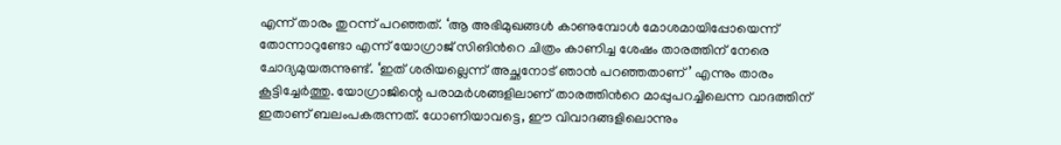എന്ന് താരം തുറന്ന് പറഞ്ഞത്. ‘ആ അഭിമുഖങ്ങള്‍ കാണുമ്പോള്‍ മോശമായിപ്പോയെന്ന് തോന്നാറുണ്ടോ എന്ന് യോഗ്രാജ് സിങിന്‍റെ ചിത്രം കാണിച്ച ശേഷം താരത്തിന് നേരെ ചോദ്യമുയരുന്നുണ്ട്. ‘ഇത് ശരിയല്ലെന്ന് അച്ഛനോട് ഞാന്‍ പറഞ്ഞതാണ്’ എന്നും താരം കൂട്ടിച്ചേര്‍ത്തു. യോഗ്രാജിന്റെ പരാമര്‍ശങ്ങളിലാണ് താരത്തിന്‍റെ മാപ്പുപറച്ചിലെന്ന വാദത്തിന് ഇതാണ് ബലംപകരുന്നത്. ധോണിയാവട്ടെ, ഈ വിവാദങ്ങളിലൊന്നും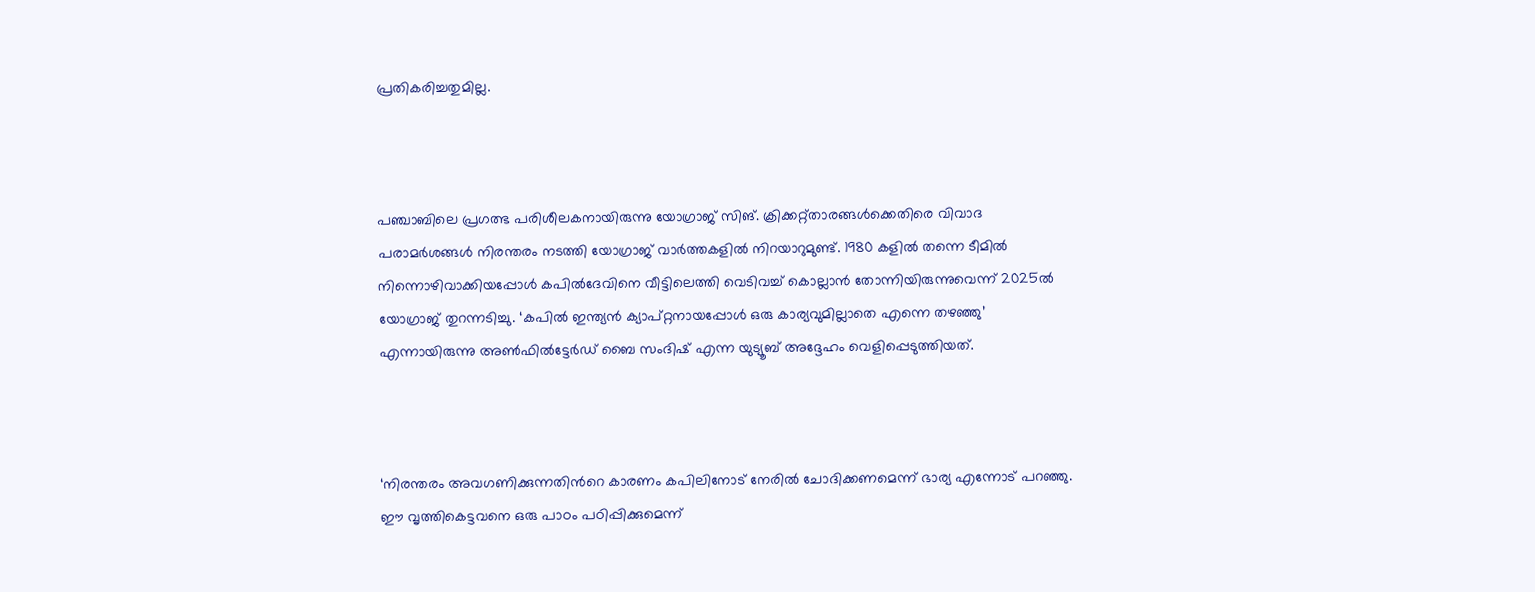പ്രതികരിച്ചതുമില്ല.



പഞ്ചാബിലെ പ്രഗത്ഭ പരിശീലകനായിരുന്നു യോഗ്രാജ് സിങ്. ക്രിക്കറ്റ്താരങ്ങള്‍ക്കെതിരെ വിവാദ പരാമര്‍ശങ്ങള്‍ നിരന്തരം നടത്തി യോഗ്രാജ് വാര്‍ത്തകളില്‍ നിറയാറുമുണ്ട്. 1980 കളില്‍ തന്നെ ടീമില്‍ നിന്നൊഴിവാക്കിയപ്പോള്‍ കപില്‍ദേവിനെ വീട്ടിലെത്തി വെടിവച്ച് കൊല്ലാന്‍ തോന്നിയിരുന്നുവെന്ന് 2025ല്‍ യോഗ്രാജ് തുറന്നടിച്ചു. ‘കപില്‍ ഇന്ത്യന്‍ ക്യാപ്റ്റനായപ്പോള്‍ ഒരു കാര്യവുമില്ലാതെ എന്നെ തഴ‍ഞ്ഞു’ എന്നായിരുന്നു അണ്‍ഫില്‍ട്ടേര്‍ഡ് ബൈ സംദിഷ് എന്ന യുട്യൂബ് അദ്ദേഹം വെളിപ്പെടുത്തിയത്.



‘നിരന്തരം അവഗണിക്കുന്നതിന്‍റെ കാരണം കപിലിനോട് നേരില്‍ ചോദിക്കണമെന്ന് ഭാര്യ എന്നോട് പറഞ്ഞു. ഈ വൃത്തികെട്ടവനെ ഒരു പാഠം പഠിപ്പിക്കുമെന്ന്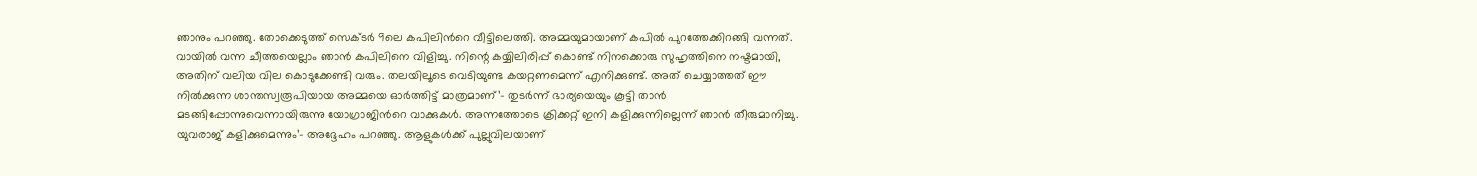ഞാനും പറഞ്ഞു. തോക്കെടുത്ത് സെക്ടര്‍ 9ലെ കപിലിന്‍റെ വീട്ടിലെത്തി. അമ്മയുമായാണ് കപില്‍ പുറത്തേക്കിറങ്ങി വന്നത്. വായില്‍ വന്ന ചീത്തയെല്ലാം ഞാന്‍ കപിലിനെ വിളിച്ചു. നിന്റെ കയ്യിലിരിപ്പ് കൊണ്ട് നിനക്കൊരു സുഹൃത്തിനെ നഷ്ടമായി, അതിന് വലിയ വില കൊടുക്കേണ്ടി വരും. തലയിലൂടെ വെടിയുണ്ട കയറ്റണമെന്ന് എനിക്കുണ്ട്. അത് ചെയ്യാത്തത് ഈ നില്‍ക്കുന്ന ശാന്തസ്വരൂപിയായ അമ്മയെ ഓര്‍ത്തിട്ട് മാത്രമാണ്’- തുടര്‍ന്ന് ഭാര്യയെയും കൂട്ടി താന്‍ മടങ്ങിപ്പോന്നുവെന്നായിരുന്നു യോഗ്രാജിന്‍റെ വാക്കുകള്‍. അന്നത്തോടെ ക്രിക്കറ്റ് ഇനി കളിക്കുന്നില്ലെന്ന് ഞാന്‍ തീരുമാനിച്ചു. യുവരാജ് കളിക്കുമെന്നും’- അദ്ദേഹം പറ‍ഞ്ഞു. ആളുകള്‍ക്ക് പുല്ലുവിലയാണ്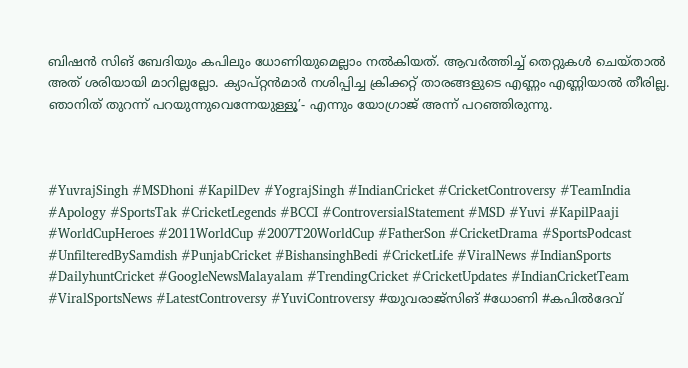ബിഷന്‍ സിങ് ബേദിയും കപിലും ധോണിയുമെല്ലാം നല്‍കിയത്. ആവര്‍ത്തിച്ച് തെറ്റുകള്‍ ചെയ്താല്‍ അത് ശരിയായി മാറില്ലല്ലോ. ക്യാപ്റ്റന്‍മാര്‍ നശിപ്പിച്ച ക്രിക്കറ്റ് താരങ്ങളുടെ എണ്ണം എണ്ണിയാല്‍ തീരില്ല. ഞാനിത് തുറന്ന് പറയുന്നുവെന്നേയുള്ളൂ’- എന്നും യോഗ്രാജ് അന്ന് പറഞ്ഞിരുന്നു.



#YuvrajSingh #MSDhoni #KapilDev #YograjSingh #IndianCricket #CricketControversy #TeamIndia #Apology #SportsTak #CricketLegends #BCCI #ControversialStatement #MSD #Yuvi #KapilPaaji #WorldCupHeroes #2011WorldCup #2007T20WorldCup #FatherSon #CricketDrama #SportsPodcast #UnfilteredBySamdish #PunjabCricket #BishansinghBedi #CricketLife #ViralNews #IndianSports #DailyhuntCricket #GoogleNewsMalayalam #TrendingCricket #CricketUpdates #IndianCricketTeam #ViralSportsNews #LatestControversy #YuviControversy #യുവരാജ്സിങ് #ധോണി #കപിൽദേവ്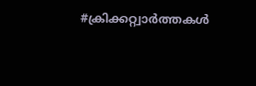#ക്രിക്കറ്റ്വാർത്തകൾ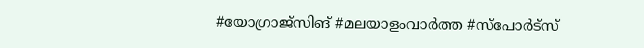#യോഗ്രാജ്സിങ് #മലയാളംവാർത്ത #സ്പോർട്സ്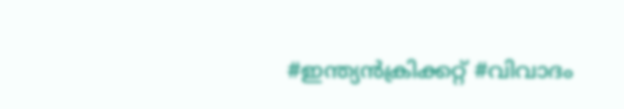#ഇന്ത്യൻക്രിക്കറ്റ് #വിവാദം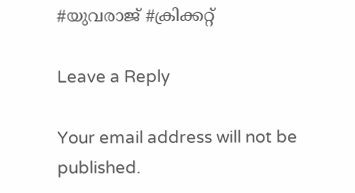#യുവരാജ് #ക്രിക്കറ്റ്

Leave a Reply

Your email address will not be published.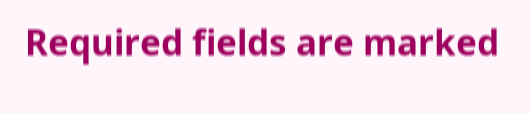Required fields are marked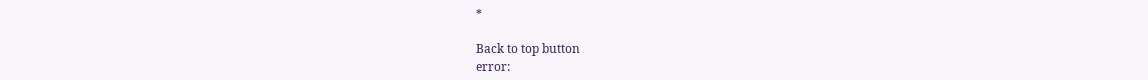*

Back to top button
error: